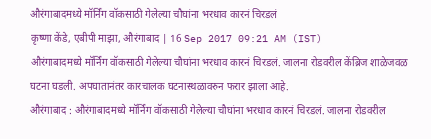औरंगाबादमध्ये मॉर्निंग वॉकसाठी गेलेल्या चौघांना भरधाव कारनं चिरडलं
कृष्णा केंडे, एबीपी माझा, औरंगाबाद | 16 Sep 2017 09:21 AM (IST)
औरंगाबादमध्ये मॉर्निंग वॉकसाठी गेलेल्या चौघांना भरधाव कारनं चिरडलं. जालना रोडवरील केंब्रिज शाळेजवळ घटना घडली. अपघातानंतर कारचालक घटनास्थळावरुन फरार झाला आहे.
औरंगाबाद : औरंगाबादमध्ये मॉर्निंग वॉकसाठी गेलेल्या चौघांना भरधाव कारनं चिरडलं. जालना रोडवरील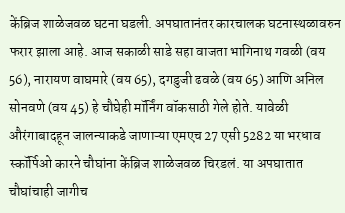केंब्रिज शाळेजवळ घटना घडली. अपघातानंतर कारचालक घटनास्थळावरुन फरार झाला आहे. आज सकाळी साडे सहा वाजता भागिनाथ गवळी (वय 56), नारायण वाघमारे (वय 65), दगडुजी ढवळे (वय 65) आणि अनिल सोनवणे (वय 45) हे चौघेही मॉर्निंग वॉकसाठी गेले होते. यावेळी औरंगाबादहून जालन्याकडे जाणाऱ्या एमएच 27 एसी 5282 या भरधाव स्कॉर्पिओ कारने चौघांना केंब्रिज शाळेजवळ चिरडलं. या अपघातात चौघांचाही जागीच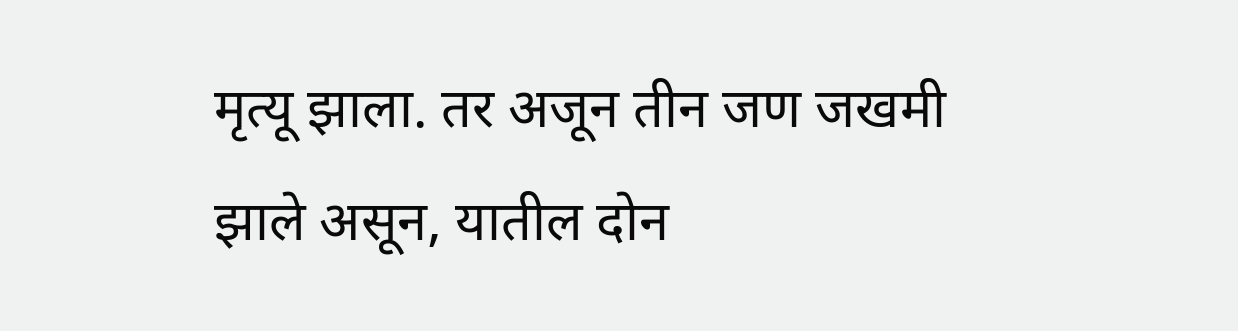मृत्यू झाला. तर अजून तीन जण जखमी झाले असून, यातील दोन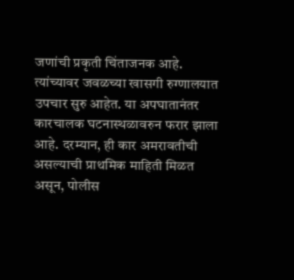जणांची प्रकृती चिंताजनक आहे. त्यांच्यावर जवळच्या खासगी रुग्णालयात उपचार सुरु आहेत. या अपघातानंतर कारचालक घटनास्थळावरुन फरार झाला आहे. दरम्यान, ही कार अमरावतीची असल्याची प्राथमिक माहिती मिळत असून, पोलीस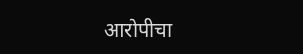आरोपीचा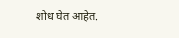शोध घेत आहेत.